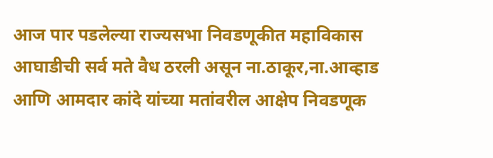आज पार पडलेल्या राज्यसभा निवडणूकीत महाविकास आघाडीची सर्व मते वैध ठरली असून ना.ठाकूर,ना.आव्हाड आणि आमदार कांदे यांच्या मतांवरील आक्षेप निवडणूक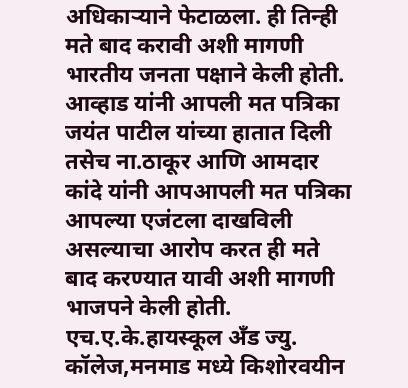अधिकाऱ्याने फेटाळला. ही तिन्ही मते बाद करावी अशी मागणी भारतीय जनता पक्षाने केली होती. आव्हाड यांनी आपली मत पत्रिका जयंत पाटील यांच्या हातात दिली तसेच ना.ठाकूर आणि आमदार कांदे यांनी आपआपली मत पत्रिका आपल्या एजंटला दाखविली असल्याचा आरोप करत ही मते बाद करण्यात यावी अशी मागणी भाजपने केली होती.
एच.ए.के.हायस्कूल अँड ज्यु. कॉलेज,मनमाड मध्ये किशोरवयीन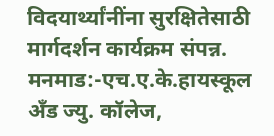विदयार्थ्यांनींना सुरक्षितेसाठी मार्गदर्शन कार्यक्रम संपन्न.
मनमाड:-एच.ए.के.हायस्कूल अँड ज्यु. कॉलेज,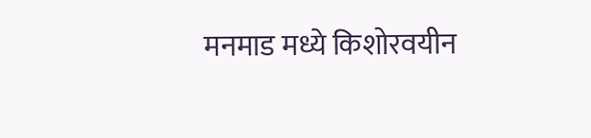मनमाड मध्ये किशोरवयीन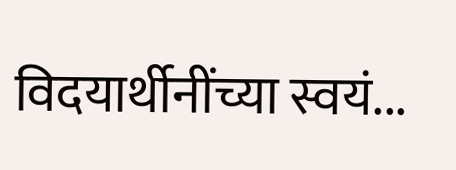विदयार्थीनींच्या स्वयं...